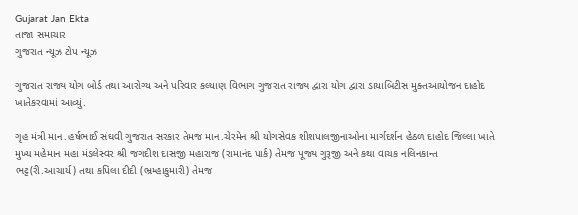Gujarat Jan Ekta
તાજા સમાચાર
ગુજરાત ન્યૂઝ ટોપ ન્યૂઝ

ગુજરાત રાજ્ય યોગ બોર્ડ તથા આરોગ્ય અને પરિવાર કલ્યાણ વિભાગ ગુજરાત રાજ્ય દ્વારા યોગ દ્વારા ડાયાબિટીસ મુક્તઆયોજન દાહોદ ખાતેકરવામાં આવ્યું.

ગૃહ મંત્રી માન.હર્ષભાઈ સંઘવી ગુજરાત સરકાર તેમજ માન.ચેરમેન શ્રી યોગસેવક શીશપાલજીનાઓના માર્ગદર્શન હેઠળ દાહોદ જિલ્લા ખાતે મુખ્ય મહેમાન મહા મંડલેસ્વર શ્રી જગદીશ દાસજી મહારાજ (રામાનંદ પાર્ક) તેમજ પૂજ્ય ગુરૂજી અને કથા વાચક નલિનકાન્ત ભટ્ટ(રી.આચાર્ય) તથા કપિલા દીદી (ભ્રમ્હાકુમારી) તેમજ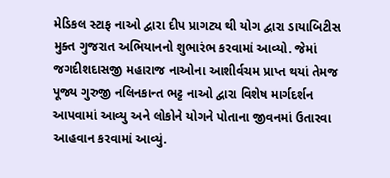મેડિકલ સ્ટાફ નાઓ દ્વારા દીપ પ્રાગટ્ય થી યોગ દ્વારા ડાયાબિટીસ મુક્ત ગુજરાત અભિયાનનો શુભારંભ કરવામાં આવ્યો. જેમાં જગદીશદાસજી મહારાજ નાઓના આશીર્વચમ પ્રાપ્ત થયાં તેમજ પૂજ્ય ગુરુજી નલિનકાન્ત ભટ્ટ નાઓ દ્વારા વિશેષ માર્ગદર્શન આપવામાં આવ્યુ અને લોકોને યોગને પોતાના જીવનમાં ઉતારવા આહવાન કરવામાં આવ્યું.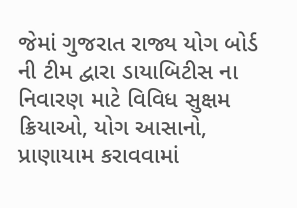જેમાં ગુજરાત રાજ્ય યોગ બોર્ડ ની ટીમ દ્વારા ડાયાબિટીસ ના નિવારણ માટે વિવિધ સુક્ષમ ક્રિયાઓ, યોગ આસાનો, પ્રાણાયામ કરાવવામાં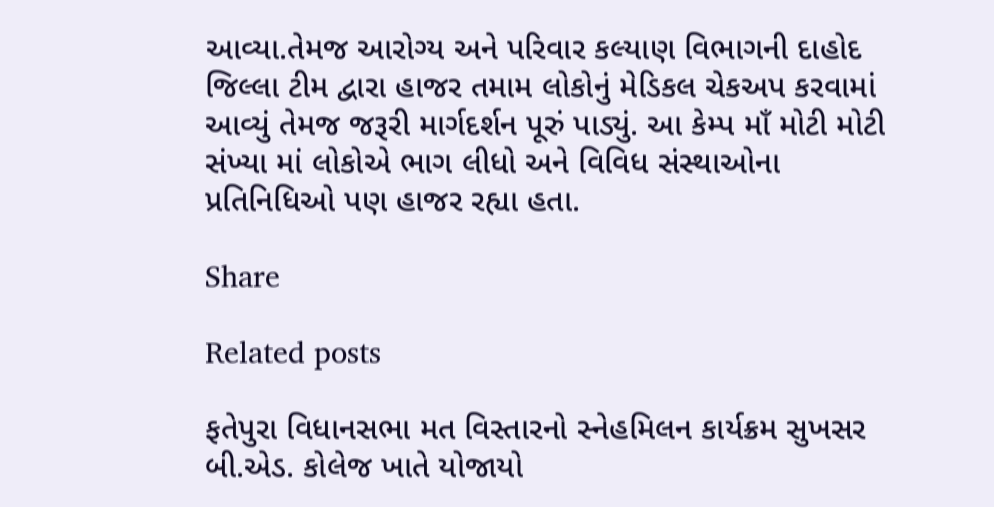આવ્યા.તેમજ આરોગ્ય અને પરિવાર કલ્યાણ વિભાગની દાહોદ જિલ્લા ટીમ દ્વારા હાજર તમામ લોકોનું મેડિકલ ચેકઅપ કરવામાં આવ્યું તેમજ જરૂરી માર્ગદર્શન પૂરું પાડ્યું. આ કેમ્પ માઁ મોટી મોટી સંખ્યા માં લોકોએ ભાગ લીધો અને વિવિધ સંસ્થાઓના પ્રતિનિધિઓ પણ હાજર રહ્યા હતા.

Share

Related posts

ફતેપુરા વિધાનસભા મત વિસ્તારનો સ્નેહમિલન કાર્યક્રમ સુખસર બી.એડ. કોલેજ ખાતે યોજાયો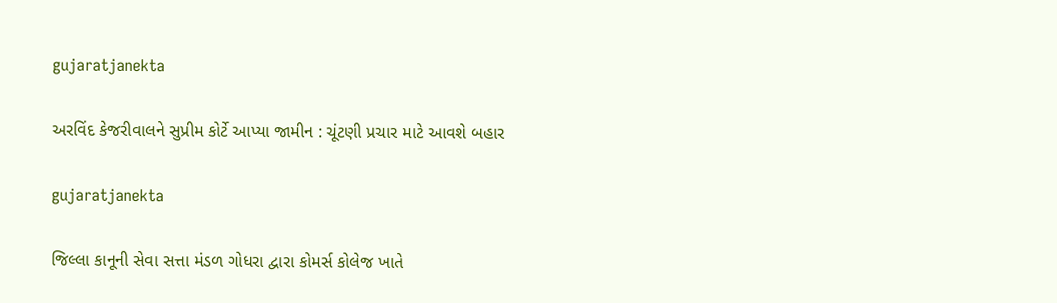gujaratjanekta

અરવિંદ કેજરીવાલને સુપ્રીમ કોર્ટે આપ્યા જામીન : ચૂંટણી પ્રચાર માટે આવશે બહાર

gujaratjanekta

જિલ્લા કાનૂની સેવા સત્તા મંડળ ગોધરા દ્વારા કોમર્સ કોલેજ ખાતે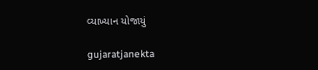વ્યાખ્યાન યોજાયું

gujaratjanekta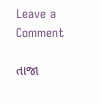Leave a Comment

તાજા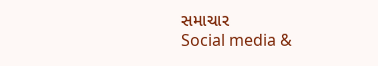સમાચાર
Social media &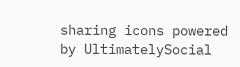sharing icons powered by UltimatelySocial